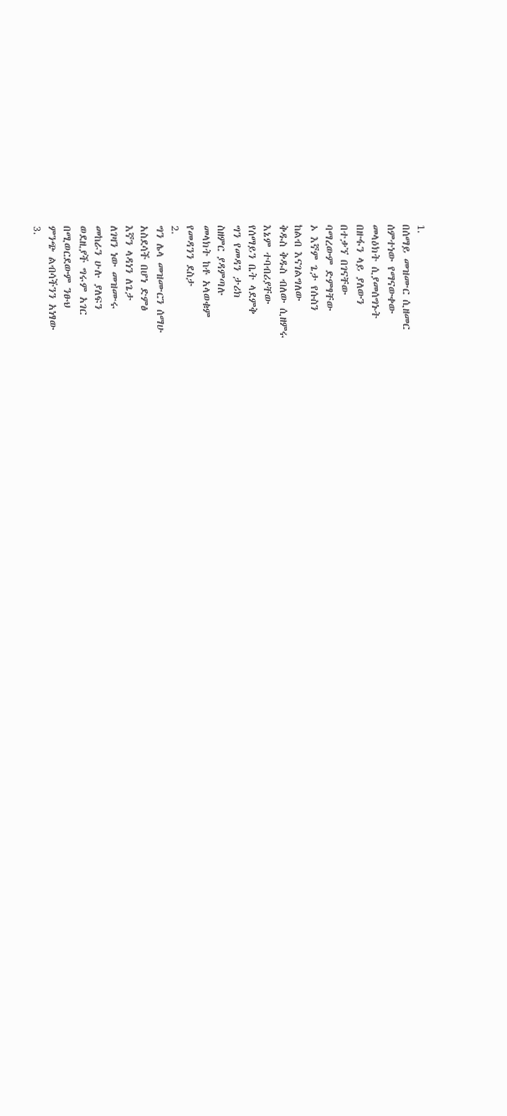1.
በሰማይ መዝሙር ሲዘመር
ሰምተነው የማናውቀው
መላዕክት ሲያመሰግኑት
በዙፋን ላይ ያለውን
በተቃኘ በገናቸው
ባማረውም ድምፃቸው
ኦ እኛም ጌታ የሱስን
ከልብ እናገልግለው
ቅዱስ ቅዱስ ብለው ሲዘምሩ
እኔም ተባብሪያቸው
የሰማይን ቤት ላደምቅ
ግን የመዳን ታሪክ
ስዘምር ያዳምጣሉ
መላክት ከቶ አላወቁም
የመዳንን ደስታ
2.
ግን ሌላ መዝሙርን ሰማሁ
አስደሳች በሆነ ድምፅ
እኛን ላዳነን ለጌታ
ለገዛን ነው መዝሙሩ
መከራን ሁሉ ያለፍን
ወደዚያች ግሩም አገር
በሚወርደውም ንፁህ
ምንጭ ልብሳችንን አነፃው
3.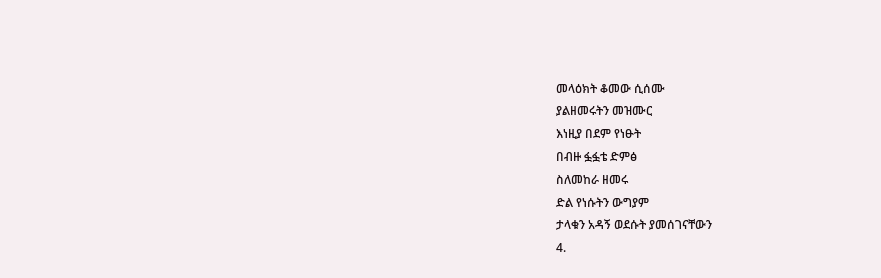መላዕክት ቆመው ሲሰሙ
ያልዘመሩትን መዝሙር
እነዚያ በደም የነፁት
በብዙ ፏፏቴ ድምፅ
ስለመከራ ዘመሩ
ድል የነሱትን ውግያም
ታላቁን አዳኝ ወደሱት ያመሰገናቸውን
4.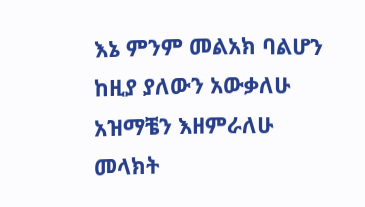እኔ ምንም መልአክ ባልሆን
ከዚያ ያለውን አውቃለሁ
አዝማቼን እዘምራለሁ
መላክት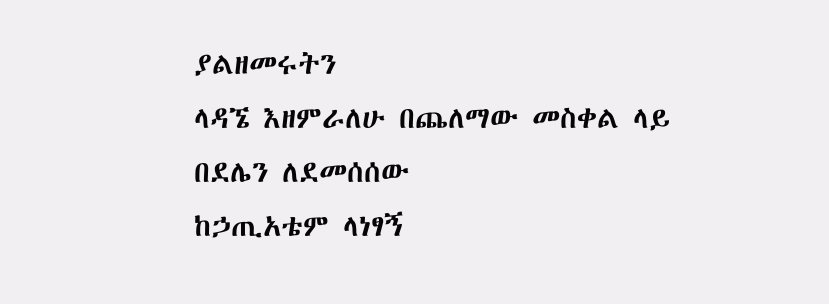ያልዘመሩትን
ላዳኜ እዘምራለሁ በጨለማው መስቀል ላይ
በደሌን ለደመሰሰው
ከኃጢአቴም ላነፃኝ